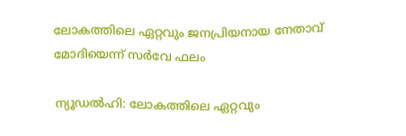ലോകത്തിലെ ഏറ്റവും ജനപ്രിയനായ നേതാവ് മോദിയെന്ന് സര്‍വേ ഫലം

ന്യൂഡല്‍ഹി: ലോകത്തിലെ ഏറ്റവും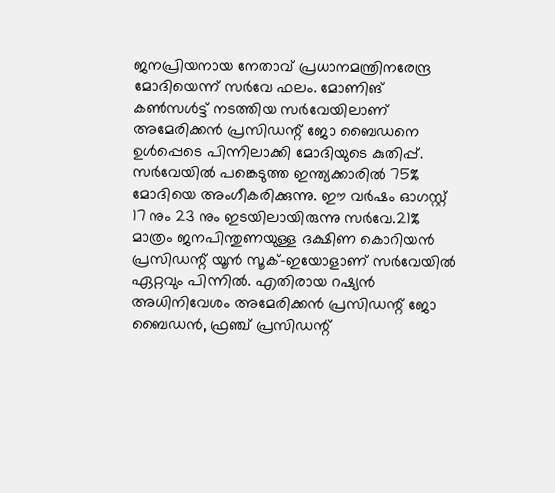ജനപ്രിയനായ നേതാവ് പ്രധാനമന്ത്രിനരേന്ദ്ര മോദിയെന്ന് സര്‍വേ ഫലം. മോണിങ് കണ്‍സള്‍ട്ട് നടത്തിയ സര്‍വേയിലാണ് അമേരിക്കന്‍ പ്രസിഡന്റ് ജോ ബൈഡനെ ഉള്‍പ്പെടെ പിന്നിലാക്കി മോദിയുടെ കുതിപ്പ്. സര്‍വേയില്‍ പങ്കെടുത്ത ഇന്ത്യക്കാരില്‍ 75% മോദിയെ അംഗീകരിക്കുന്നു. ഈ വര്‍ഷം ഓഗസ്റ്റ് 17 നും 23 നും ഇടയിലായിരുന്നു സര്‍വേ.21% മാത്രം ജനപിന്തുണയുള്ള ദക്ഷിണ കൊറിയന്‍ പ്രസിഡന്റ് യൂന്‍ സൂക്-ഇയോളാണ് സര്‍വേയില്‍ ഏറ്റവും പിന്നില്‍. എതിരായ റഷ്യന്‍ അധിനിവേശം അമേരിക്കന്‍ പ്രസിഡന്റ് ജോ ബൈഡന്‍, ഫ്രഞ്ച് പ്രസിഡന്റ്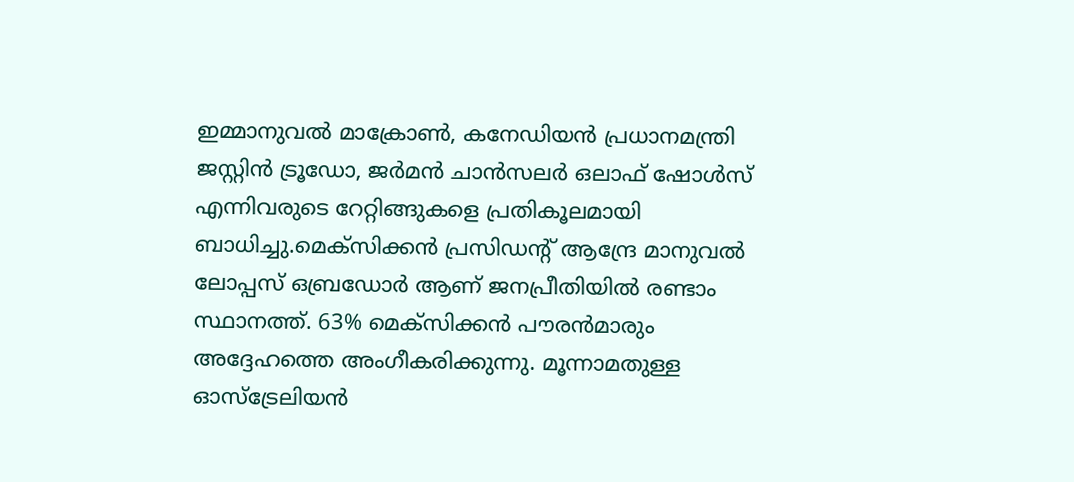ഇമ്മാനുവല്‍ മാക്രോണ്‍, കനേഡിയന്‍ പ്രധാനമന്ത്രി ജസ്റ്റിന്‍ ട്രൂഡോ, ജര്‍മന്‍ ചാന്‍സലര്‍ ഒലാഫ് ഷോള്‍സ് എന്നിവരുടെ റേറ്റിങ്ങുകളെ പ്രതികൂലമായി ബാധിച്ചു.മെക്‌സിക്കന്‍ പ്രസിഡന്റ് ആന്ദ്രേ മാനുവല്‍ ലോപ്പസ് ഒബ്രഡോര്‍ ആണ് ജനപ്രീതിയില്‍ രണ്ടാം സ്ഥാനത്ത്. 63% മെക്‌സിക്കന്‍ പൗരന്‍മാരും അദ്ദേഹത്തെ അംഗീകരിക്കുന്നു. മൂന്നാമതുള്ള ഓസ്‌ട്രേലിയന്‍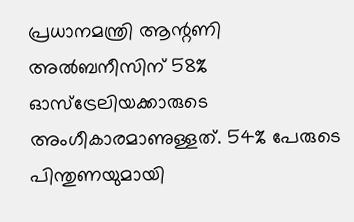പ്രധാനമന്ത്രി ആന്റണി അല്‍ബനീസിന് 58% ഓസ്‌ട്രേലിയക്കാരുടെ അംഗീകാരമാണുള്ളത്. 54% പേരുടെ പിന്തുണയുമായി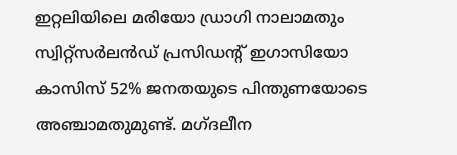ഇറ്റലിയിലെ മരിയോ ഡ്രാഗി നാലാമതും സ്വിറ്റ്‌സര്‍ലന്‍ഡ് പ്രസിഡന്റ് ഇഗാസിയോ കാസിസ് 52% ജനതയുടെ പിന്തുണയോടെ അഞ്ചാമതുമുണ്ട്. മഗ്ദലീന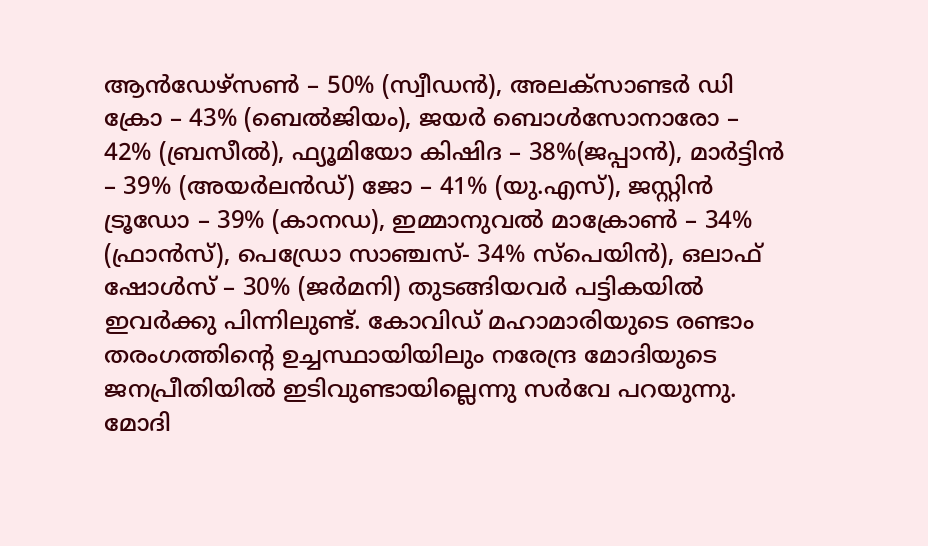ആന്‍ഡേഴ്‌സണ്‍ – 50% (സ്വീഡന്‍), അലക്സാണ്ടര്‍ ഡി ക്രോ – 43% (ബെല്‍ജിയം), ജയര്‍ ബൊള്‍സോനാരോ – 42% (ബ്രസീല്‍), ഫ്യൂമിയോ കിഷിദ – 38%(ജപ്പാന്‍), മാര്‍ട്ടിന്‍ – 39% (അയര്‍ലന്‍ഡ്) ജോ – 41% (യു.എസ്), ജസ്റ്റിന്‍ ട്രൂഡോ – 39% (കാനഡ), ഇമ്മാനുവല്‍ മാക്രോണ്‍ – 34% (ഫ്രാന്‍സ്), പെഡ്രോ സാഞ്ചസ്- 34% സ്‌പെയിന്‍), ഒലാഫ് ഷോള്‍സ് – 30% (ജര്‍മനി) തുടങ്ങിയവര്‍ പട്ടികയില്‍ ഇവര്‍ക്കു പിന്നിലുണ്ട്. കോവിഡ് മഹാമാരിയുടെ രണ്ടാം തരംഗത്തിന്റെ ഉച്ചസ്ഥായിയിലും നരേന്ദ്ര മോദിയുടെ ജനപ്രീതിയില്‍ ഇടിവുണ്ടായില്ലെന്നു സര്‍വേ പറയുന്നു. മോദി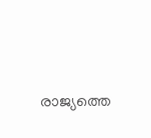രാജ്യത്തെ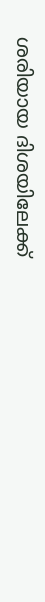ശരിയായ ദിശയിലേക്ക്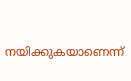നയിക്കുകയാണെന്ന്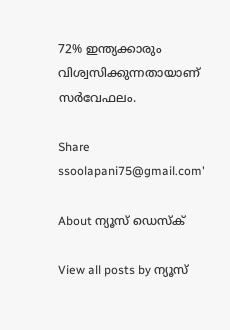72% ഇന്ത്യക്കാരും വിശ്വസിക്കുന്നതായാണ് സര്‍വേഫലം.

Share
ssoolapani75@gmail.com'

About ന്യൂസ് ഡെസ്ക്

View all posts by ന്യൂസ്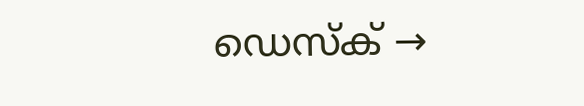ഡെസ്ക് →